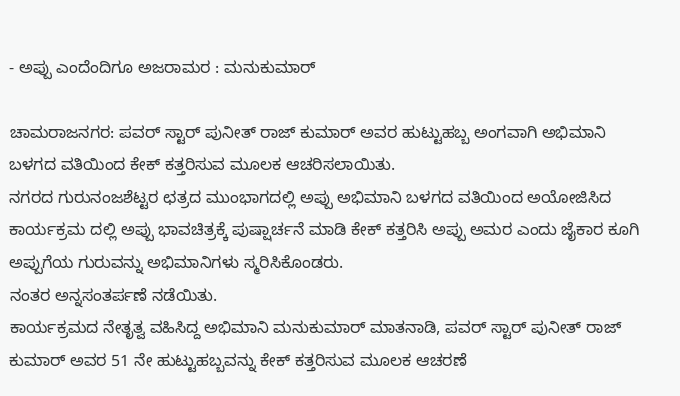- ಅಪ್ಪು ಎಂದೆಂದಿಗೂ ಅಜರಾಮರ : ಮನುಕುಮಾರ್

ಚಾಮರಾಜನಗರ: ಪವರ್ ಸ್ಟಾರ್ ಪುನೀತ್ ರಾಜ್ ಕುಮಾರ್ ಅವರ ಹುಟ್ಟುಹಬ್ಬ ಅಂಗವಾಗಿ ಅಭಿಮಾನಿ ಬಳಗದ ವತಿಯಿಂದ ಕೇಕ್ ಕತ್ತರಿಸುವ ಮೂಲಕ ಆಚರಿಸಲಾಯಿತು.
ನಗರದ ಗುರುನಂಜಶೆಟ್ಟರ ಛತ್ರದ ಮುಂಭಾಗದಲ್ಲಿ ಅಪ್ಪು ಅಭಿಮಾನಿ ಬಳಗದ ವತಿಯಿಂದ ಅಯೋಜಿಸಿದ ಕಾರ್ಯಕ್ರಮ ದಲ್ಲಿ ಅಪ್ಪು ಭಾವಚಿತ್ರಕ್ಕೆ ಪುಷ್ಷಾರ್ಚನೆ ಮಾಡಿ ಕೇಕ್ ಕತ್ತರಿಸಿ ಅಪ್ಪು ಅಮರ ಎಂದು ಜೈಕಾರ ಕೂಗಿ ಅಪ್ಪುಗೆಯ ಗುರುವನ್ನು ಅಭಿಮಾನಿಗಳು ಸ್ಮರಿಸಿಕೊಂಡರು.
ನಂತರ ಅನ್ನಸಂತರ್ಪಣೆ ನಡೆಯಿತು.
ಕಾರ್ಯಕ್ರಮದ ನೇತೃತ್ವ ವಹಿಸಿದ್ದ ಅಭಿಮಾನಿ ಮನುಕುಮಾರ್ ಮಾತನಾಡಿ, ಪವರ್ ಸ್ಟಾರ್ ಪುನೀತ್ ರಾಜ್ ಕುಮಾರ್ ಅವರ 51 ನೇ ಹುಟ್ಟುಹಬ್ಬವನ್ನು ಕೇಕ್ ಕತ್ತರಿಸುವ ಮೂಲಕ ಆಚರಣೆ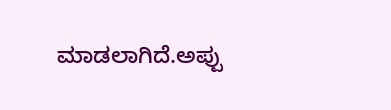ಮಾಡಲಾಗಿದೆ.ಅಪ್ಪು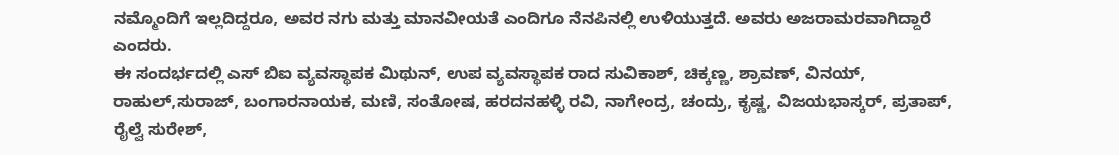ನಮ್ಮೊಂದಿಗೆ ಇಲ್ಲದಿದ್ದರೂ, ಅವರ ನಗು ಮತ್ತು ಮಾನವೀಯತೆ ಎಂದಿಗೂ ನೆನಪಿನಲ್ಲಿ ಉಳಿಯುತ್ತದೆ. ಅವರು ಅಜರಾಮರವಾಗಿದ್ದಾರೆ ಎಂದರು.
ಈ ಸಂದರ್ಭದಲ್ಲಿ ಎಸ್ ಬಿಐ ವ್ಯವಸ್ಥಾಪಕ ಮಿಥುನ್, ಉಪ ವ್ಯವಸ್ಥಾಪಕ ರಾದ ಸುವಿಕಾಶ್, ಚಿಕ್ಕಣ್ಣ, ಶ್ರಾವಣ್, ವಿನಯ್, ರಾಹುಲ್,ಸುರಾಜ್, ಬಂಗಾರನಾಯಕ, ಮಣಿ, ಸಂತೋಷ, ಹರದನಹಳ್ಳಿ ರವಿ, ನಾಗೇಂದ್ರ, ಚಂದ್ರು, ಕೃಷ್ಣ, ವಿಜಯಭಾಸ್ಕರ್, ಪ್ರತಾಪ್, ರೈಲ್ವೆ ಸುರೇಶ್,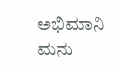ಅಭಿಮಾನಿ ಮನು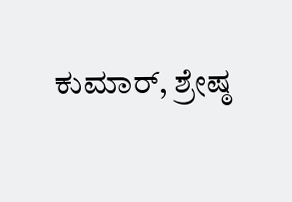ಕುಮಾರ್, ಶ್ರೇಷ್ಠ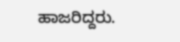ಹಾಜರಿದ್ದರು.